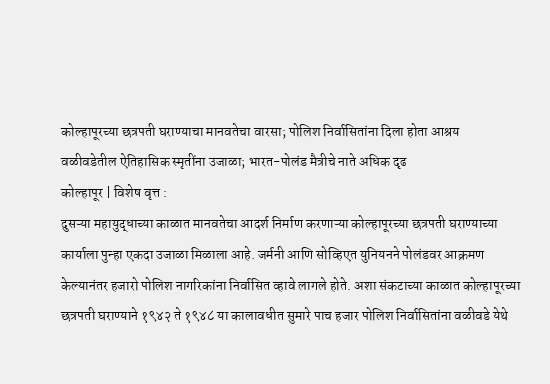कोल्हापूरच्या छत्रपती घराण्याचा मानवतेचा वारसा; पोलिश निर्वासितांना दिला होता आश्रय
वळीवडेतील ऐतिहासिक स्मृतींना उजाळा; भारत-पोलंड मैत्रीचे नाते अधिक दृढ
कोल्हापूर | विशेष वृत्त :
दुसऱ्या महायुद्धाच्या काळात मानवतेचा आदर्श निर्माण करणाऱ्या कोल्हापूरच्या छत्रपती घराण्याच्या कार्याला पुन्हा एकदा उजाळा मिळाला आहे. जर्मनी आणि सोव्हिएत युनियनने पोलंडवर आक्रमण केल्यानंतर हजारो पोलिश नागरिकांना निर्वासित व्हावे लागले होते. अशा संकटाच्या काळात कोल्हापूरच्या छत्रपती घराण्याने १९४२ ते १९४८ या कालावधीत सुमारे पाच हजार पोलिश निर्वासितांना वळीवडे येथे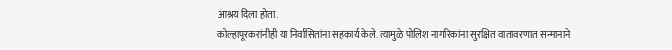आश्रय दिला होता.
कोल्हापूरकरांनीही या निर्वासितांना सहकार्य केले. त्यामुळे पोलिश नागरिकांना सुरक्षित वातावरणात सन्मानाने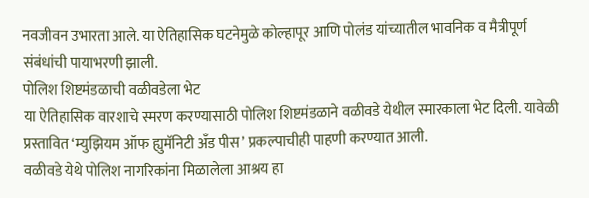नवजीवन उभारता आले. या ऐतिहासिक घटनेमुळे कोल्हापूर आणि पोलंड यांच्यातील भावनिक व मैत्रीपूर्ण संबंधांची पायाभरणी झाली.
पोलिश शिष्टमंडळाची वळीवडेला भेट
या ऐतिहासिक वारशाचे स्मरण करण्यासाठी पोलिश शिष्टमंडळाने वळीवडे येथील स्मारकाला भेट दिली. यावेळी प्रस्तावित ‘म्युझियम ऑफ ह्युमॅनिटी अँड पीस’ प्रकल्पाचीही पाहणी करण्यात आली.
वळीवडे येथे पोलिश नागरिकांना मिळालेला आश्रय हा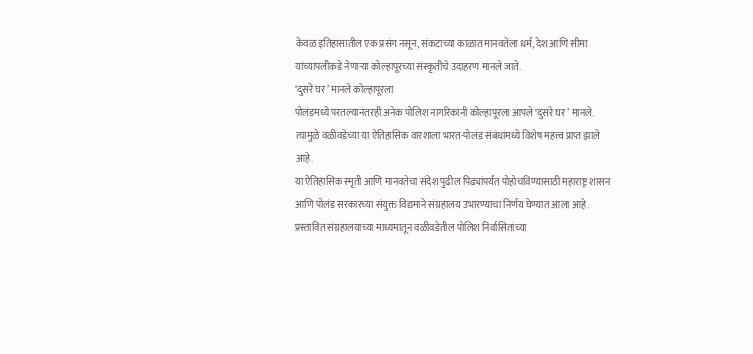केवळ इतिहासातील एक प्रसंग नसून, संकटाच्या काळात मानवतेला धर्म, देश आणि सीमा यांच्यापलीकडे नेणाऱ्या कोल्हापूरच्या संस्कृतीचे उदाहरण मानले जाते.
‘दुसरे घर’ मानले कोल्हापूरला
पोलंडमध्ये परतल्यानंतरही अनेक पोलिश नागरिकांनी कोल्हापूरला आपले ‘दुसरे घर’ मानले. त्यामुळे वळीवडेच्या या ऐतिहासिक वारशाला भारत-पोलंड संबंधांमध्ये विशेष महत्त्व प्राप्त झाले आहे.
या ऐतिहासिक स्मृती आणि मानवतेचा संदेश पुढील पिढ्यांपर्यंत पोहोचविण्यासाठी महाराष्ट्र शासन आणि पोलंड सरकारच्या संयुक्त विद्यमाने संग्रहालय उभारण्याचा निर्णय घेण्यात आला आहे. प्रस्तावित संग्रहालयाच्या माध्यमातून वळीवडेतील पोलिश निर्वासितांच्या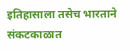इतिहासाला तसेच भारताने संकटकाळात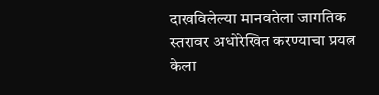दाखविलेल्या मानवतेला जागतिक स्तरावर अधोरेखित करण्याचा प्रयत्न केला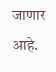जाणार आहे.